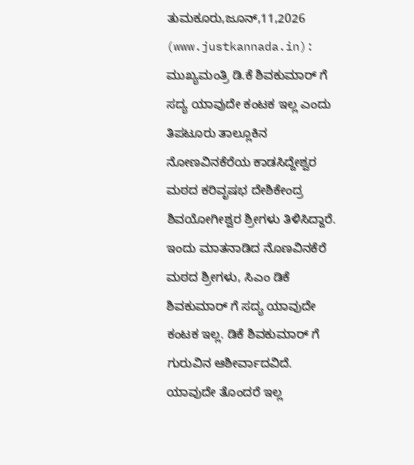ತುಮಕೂರು,ಜೂನ್,11,2026 (www.justkannada.in): ಮುಖ್ಯಮಂತ್ರಿ ಡಿ.ಕೆ ಶಿವಕುಮಾರ್ ಗೆ ಸದ್ಯ ಯಾವುದೇ ಕಂಟಕ ಇಲ್ಲ ಎಂದು ತಿಪಟೂರು ತಾಲ್ಲೂಕಿನ ನೋಣವಿನಕೆರೆಯ ಕಾಡಸಿದ್ದೇಶ್ವರ ಮಠದ ಕರಿವೃಷಭ ದೇಶಿಕೇಂದ್ರ ಶಿವಯೋಗೀಶ್ವರ ಶ್ರೀಗಳು ತಿಳಿಸಿದ್ದಾರೆ.
ಇಂದು ಮಾತನಾಡಿದ ನೊಣವಿನಕೆರೆ ಮಠದ ಶ್ರೀಗಳು, ಸಿಎಂ ಡಿಕೆ ಶಿವಕುಮಾರ್ ಗೆ ಸದ್ಯ ಯಾವುದೇ ಕಂಟಕ ಇಲ್ಲ. ಡಿಕೆ ಶಿವಕುಮಾರ್ ಗೆ ಗುರುವಿನ ಆಶೀರ್ವಾದವಿದೆ. ಯಾವುದೇ ತೊಂದರೆ ಇಲ್ಲ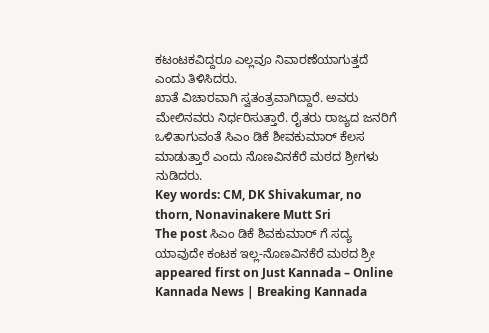ಕಟಂಟಕವಿದ್ದರೂ ಎಲ್ಲವೂ ನಿವಾರಣೆಯಾಗುತ್ತದೆ ಎಂದು ತಿಳಿಸಿದರು.
ಖಾತೆ ವಿಚಾರವಾಗಿ ಸ್ವತಂತ್ರವಾಗಿದ್ದಾರೆ. ಅವರು ಮೇಲಿನವರು ನಿರ್ಧರಿಸುತ್ತಾರೆ. ರೈತರು ರಾಜ್ಯದ ಜನರಿಗೆ ಒಳಿತಾಗುವಂತೆ ಸಿಎಂ ಡಿಕೆ ಶೀವಕುಮಾರ್ ಕೆಲಸ ಮಾಡುತ್ತಾರೆ ಎಂದು ನೊಣವಿನಕೆರೆ ಮಠದ ಶ್ರೀಗಳು ನುಡಿದರು.
Key words: CM, DK Shivakumar, no thorn, Nonavinakere Mutt Sri
The post ಸಿಎಂ ಡಿಕೆ ಶಿವಕುಮಾರ್ ಗೆ ಸದ್ಯ ಯಾವುದೇ ಕಂಟಕ ಇಲ್ಲ-ನೊಣವಿನಕೆರೆ ಮಠದ ಶ್ರೀ appeared first on Just Kannada – Online Kannada News | Breaking Kannada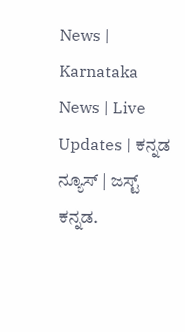News | Karnataka News | Live Updates | ಕನ್ನಡ ನ್ಯೂಸ್ | ಜಸ್ಟ್ ಕನ್ನಡ.